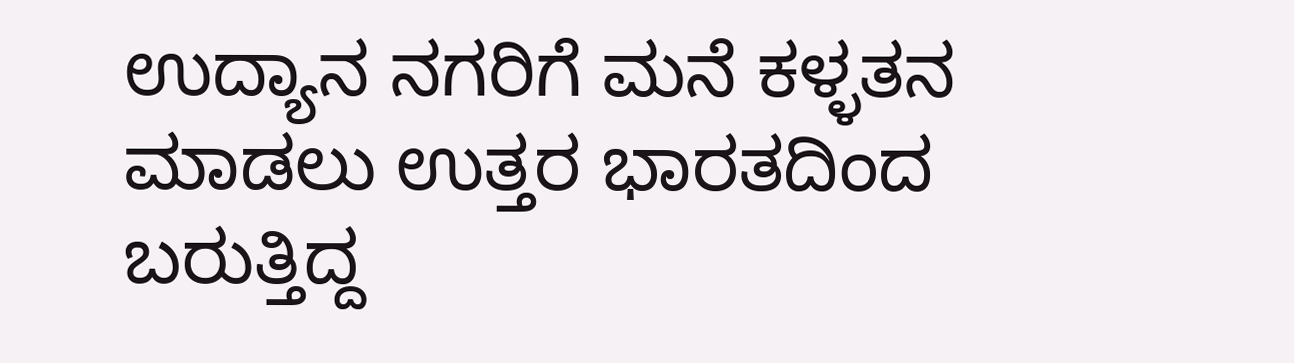ಉದ್ಯಾನ ನಗರಿಗೆ ಮನೆ ಕಳ್ಳತನ ಮಾಡಲು ಉತ್ತರ ಭಾರತದಿಂದ ಬರುತ್ತಿದ್ದ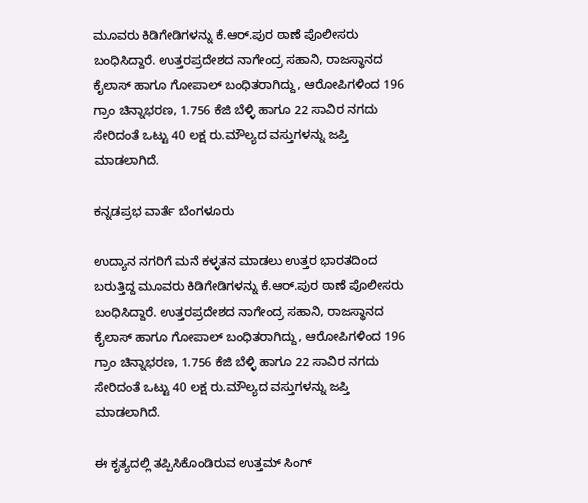ಮೂವರು ಕಿಡಿಗೇಡಿಗಳನ್ನು ಕೆ.ಆರ್‌.ಪುರ ಠಾಣೆ ಪೊಲೀಸರು ಬಂಧಿಸಿದ್ದಾರೆ. ಉತ್ತರಪ್ರದೇಶದ ನಾಗೇಂದ್ರ ಸಹಾನಿ, ರಾಜಸ್ಥಾನದ ಕೈಲಾಸ್‌ ಹಾಗೂ ಗೋಪಾಲ್ ಬಂಧಿತರಾಗಿದ್ದು, ಆರೋಪಿಗಳಿಂದ 196 ಗ್ರಾಂ ಚಿನ್ನಾಭರಣ, 1.756 ಕೆಜಿ ಬೆಳ್ಳಿ ಹಾಗೂ 22 ಸಾವಿರ ನಗದು ಸೇರಿದಂತೆ ಒಟ್ಟು 40 ಲಕ್ಷ ರು.ಮೌಲ್ಯದ ವಸ್ತುಗಳನ್ನು ಜಪ್ತಿ ಮಾಡಲಾಗಿದೆ.

ಕನ್ನಡಪ್ರಭ ವಾರ್ತೆ ಬೆಂಗಳೂರು

ಉದ್ಯಾನ ನಗರಿಗೆ ಮನೆ ಕಳ್ಳತನ ಮಾಡಲು ಉತ್ತರ ಭಾರತದಿಂದ ಬರುತ್ತಿದ್ದ ಮೂವರು ಕಿಡಿಗೇಡಿಗಳನ್ನು ಕೆ.ಆರ್‌.ಪುರ ಠಾಣೆ ಪೊಲೀಸರು ಬಂಧಿಸಿದ್ದಾರೆ. ಉತ್ತರಪ್ರದೇಶದ ನಾಗೇಂದ್ರ ಸಹಾನಿ, ರಾಜಸ್ಥಾನದ ಕೈಲಾಸ್‌ ಹಾಗೂ ಗೋಪಾಲ್ ಬಂಧಿತರಾಗಿದ್ದು, ಆರೋಪಿಗಳಿಂದ 196 ಗ್ರಾಂ ಚಿನ್ನಾಭರಣ, 1.756 ಕೆಜಿ ಬೆಳ್ಳಿ ಹಾಗೂ 22 ಸಾವಿರ ನಗದು ಸೇರಿದಂತೆ ಒಟ್ಟು 40 ಲಕ್ಷ ರು.ಮೌಲ್ಯದ ವಸ್ತುಗಳನ್ನು ಜಪ್ತಿ ಮಾಡಲಾಗಿದೆ.

ಈ ಕೃತ್ಯದಲ್ಲಿ ತಪ್ಪಿಸಿಕೊಂಡಿರುವ ಉತ್ತಮ್ ಸಿಂಗ್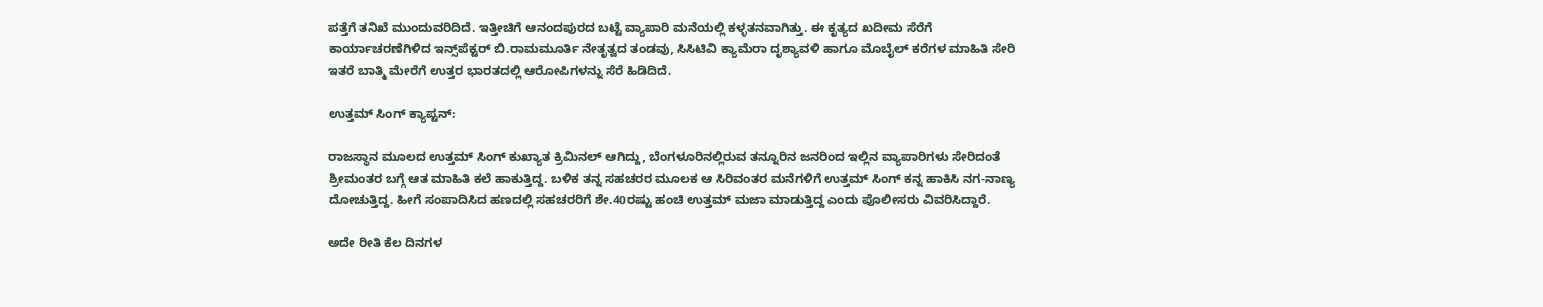ಪತ್ತೆಗೆ ತನಿಖೆ ಮುಂದುವರಿದಿದೆ. ಇತ್ತೀಚಿಗೆ ಆನಂದಪುರದ ಬಟ್ಟೆ ವ್ಯಾಪಾರಿ ಮನೆಯಲ್ಲಿ ಕಳ್ಳತನವಾಗಿತ್ತು. ಈ ಕೃತ್ಯದ ಖದೀಮ ಸೆರೆಗೆ ಕಾರ್ಯಾಚರಣೆಗಿಳಿದ ಇನ್ಸ್‌ಪೆಕ್ಟರ್‌ ಬಿ.ರಾಮಮೂರ್ತಿ ನೇತೃತ್ವದ ತಂಡವು, ಸಿಸಿಟಿವಿ ಕ್ಯಾಮೆರಾ ದೃಶ್ಯಾವಳಿ ಹಾಗೂ ಮೊಬೈಲ್ ಕರೆಗಳ ಮಾಹಿತಿ ಸೇರಿ ಇತರೆ ಬಾತ್ಮಿ ಮೇರೆಗೆ ಉತ್ತರ ಭಾರತದಲ್ಲಿ ಆರೋಪಿಗಳನ್ನು ಸೆರೆ ಹಿಡಿದಿದೆ.

ಉತ್ತಮ್ ಸಿಂಗ್ ಕ್ಯಾಪ್ಟನ್‌:

ರಾಜಸ್ಥಾನ ಮೂಲದ ಉತ್ತಮ್ ಸಿಂಗ್ ಕುಖ್ಯಾತ ಕ್ರಿಮಿನಲ್ ಆಗಿದ್ದು, ಬೆಂಗಳೂರಿನಲ್ಲಿರುವ ತನ್ನೂರಿನ ಜನರಿಂದ ಇಲ್ಲಿನ ವ್ಯಾಪಾರಿಗಳು ಸೇರಿದಂತೆ ಶ್ರೀಮಂತರ ಬಗ್ಗೆ ಆತ ಮಾಹಿತಿ ಕಲೆ ಹಾಕುತ್ತಿದ್ದ. ಬಳಿಕ ತನ್ನ ಸಹಚರರ ಮೂಲಕ ಆ ಸಿರಿವಂತರ ಮನೆಗಳಿಗೆ ಉತ್ತಮ್ ಸಿಂಗ್ ಕನ್ನ ಹಾಕಿಸಿ ನಗ-ನಾಣ್ಯ ದೋಚುತ್ತಿದ್ದ. ಹೀಗೆ ಸಂಪಾದಿಸಿದ ಹಣದಲ್ಲಿ ಸಹಚರರಿಗೆ ಶೇ.40ರಷ್ಟು ಹಂಚಿ ಉತ್ತಮ್ ಮಜಾ ಮಾಡುತ್ತಿದ್ದ ಎಂದು ಪೊಲೀಸರು ವಿವರಿಸಿದ್ದಾರೆ.

ಅದೇ ರೀತಿ ಕೆಲ ದಿನಗಳ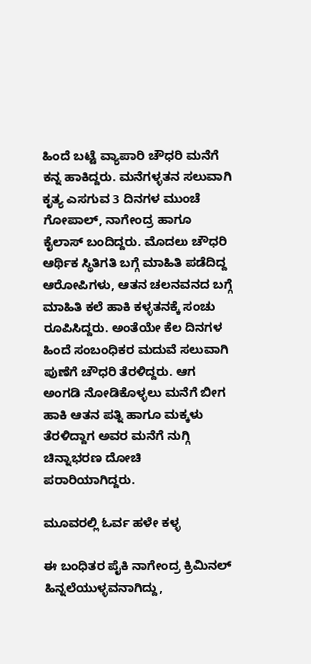ಹಿಂದೆ ಬಟ್ಟೆ ವ್ಯಾಪಾರಿ ಚೌಧರಿ ಮನೆಗೆ ಕನ್ನ ಹಾಕಿದ್ದರು. ಮನೆಗಳ್ಳತನ ಸಲುವಾಗಿ ಕೃತ್ಯ ಎಸಗುವ 3 ದಿನಗಳ ಮುಂಚೆ ಗೋಪಾಲ್, ನಾಗೇಂದ್ರ ಹಾಗೂ ಕೈಲಾಸ್ ಬಂದಿದ್ದರು. ಮೊದಲು ಚೌಧರಿ ಆರ್ಥಿಕ ಸ್ಥಿತಿಗತಿ ಬಗ್ಗೆ ಮಾಹಿತಿ ಪಡೆದಿದ್ದ ಆರೋಪಿಗಳು, ಆತನ ಚಲನವನದ ಬಗ್ಗೆ ಮಾಹಿತಿ ಕಲೆ ಹಾಕಿ ಕಳ್ಳತನಕ್ಕೆ ಸಂಚು ರೂಪಿಸಿದ್ದರು. ಅಂತೆಯೇ ಕೆಲ ದಿನಗಳ ಹಿಂದೆ ಸಂಬಂಧಿಕರ ಮದುವೆ ಸಲುವಾಗಿ ಪುಣೆಗೆ ಚೌಧರಿ ತೆರಳಿದ್ದರು. ಆಗ ಅಂಗಡಿ ನೋಡಿಕೊಳ್ಳಲು ಮನೆಗೆ ಬೀಗ ಹಾಕಿ ಆತನ ಪತ್ನಿ ಹಾಗೂ ಮಕ್ಕಳು ತೆರಳಿದ್ದಾಗ ಅವರ ಮನೆಗೆ ನುಗ್ಗಿ ಚಿನ್ನಾಭರಣ ದೋಚಿ ಪರಾರಿಯಾಗಿದ್ದರು.

ಮೂವರಲ್ಲಿ ಓರ್ವ ಹಳೇ ಕಳ್ಳ

ಈ ಬಂಧಿತರ ಪೈಕಿ ನಾಗೇಂದ್ರ ಕ್ರಿಮಿನಲ್ ಹಿನ್ನಲೆಯುಳ್ಳವನಾಗಿದ್ದು,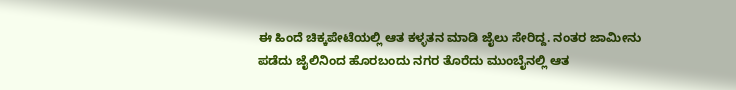ಈ ಹಿಂದೆ ಚಿಕ್ಕಪೇಟೆಯಲ್ಲಿ ಆತ ಕಳ್ಳತನ ಮಾಡಿ ಜೈಲು ಸೇರಿದ್ದ. ನಂತರ ಜಾಮೀನು ಪಡೆದು ಜೈಲಿನಿಂದ ಹೊರಬಂದು ನಗರ ತೊರೆದು ಮುಂಬೈನಲ್ಲಿ ಆತ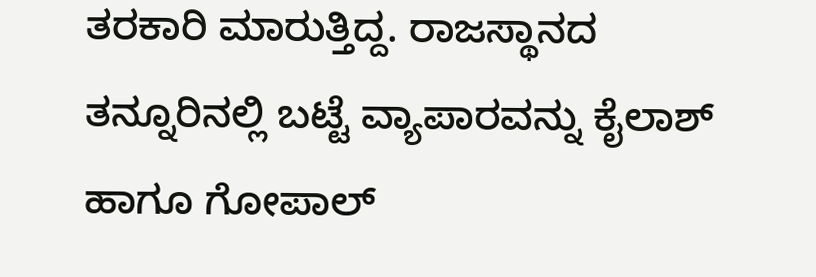ತರಕಾರಿ ಮಾರುತ್ತಿದ್ದ. ರಾಜಸ್ಥಾನದ ತನ್ನೂರಿನಲ್ಲಿ ಬಟ್ಟೆ ವ್ಯಾಪಾರವನ್ನು ಕೈಲಾಶ್ ಹಾಗೂ ಗೋಪಾಲ್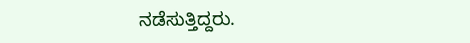ನಡೆಸುತ್ತಿದ್ದರು.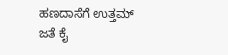ಹಣದಾಸೆಗೆ ಉತ್ತಮ್ ಜತೆ ಕೈ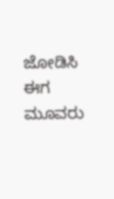ಜೋಡಿಸಿ ಈಗ ಮೂವರು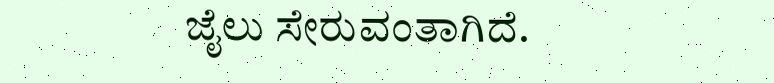ಜೈಲು ಸೇರುವಂತಾಗಿದೆ.